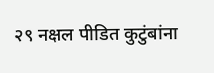२९ नक्षल पीडित कुटुंबांना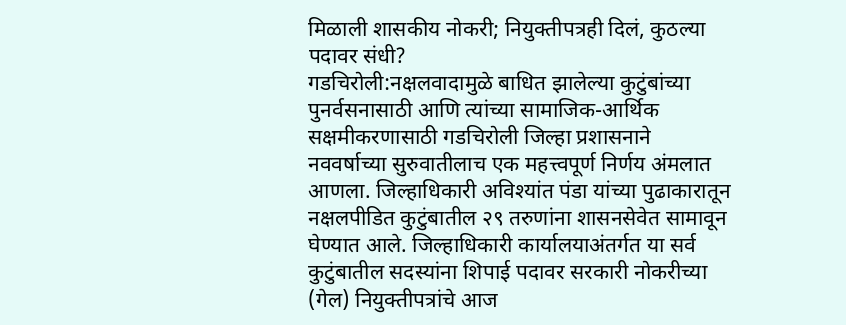मिळाली शासकीय नोकरी; नियुक्तीपत्रही दिलं, कुठल्या पदावर संधी?
गडचिरोली:नक्षलवादामुळे बाधित झालेल्या कुटुंबांच्या पुनर्वसनासाठी आणि त्यांच्या सामाजिक-आर्थिक सक्षमीकरणासाठी गडचिरोली जिल्हा प्रशासनाने नववर्षाच्या सुरुवातीलाच एक महत्त्वपूर्ण निर्णय अंमलात आणला. जिल्हाधिकारी अविश्यांत पंडा यांच्या पुढाकारातून नक्षलपीडित कुटुंबातील २९ तरुणांना शासनसेवेत सामावून घेण्यात आले. जिल्हाधिकारी कार्यालयाअंतर्गत या सर्व कुटुंबातील सदस्यांना शिपाई पदावर सरकारी नोकरीच्या (गेल) नियुक्तीपत्रांचे आज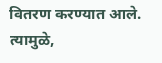वितरण करण्यात आले. त्यामुळे,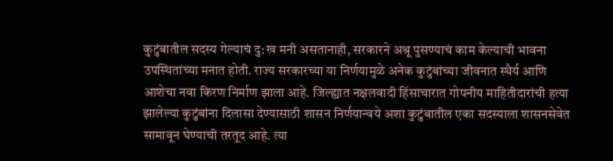कुटुंबातील सदस्य गेल्याचं दु:ख मनी असतानाही, सरकारने अश्रू पुसण्याचं काम केल्याची भावना उपस्थितांच्या मनात होती. राज्य सरकारच्या या निर्णयामुळे अनेक कुटुंबांच्या जीवनात स्थैर्य आणि आशेचा नवा किरण निर्माण झाला आहे. जिल्ह्यात नक्षलवादी हिंसाचारात गोपनीय माहितीदारांची हत्या झालेल्या कुटुंबांना दिलासा देण्यासाठी शासन निर्णयान्वये अशा कुटुंबातील एका सदस्याला शासनसेवेत सामावून घेण्याची तरतूद आहे. त्या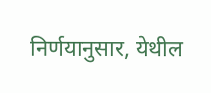निर्णयानुसार, येथील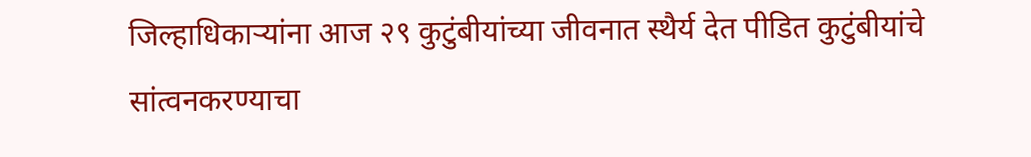जिल्हाधिकाऱ्यांना आज २९ कुटुंबीयांच्या जीवनात स्थैर्य देत पीडित कुटुंबीयांचे सांत्वनकरण्याचा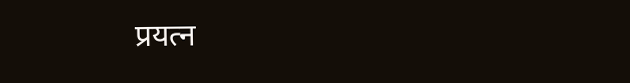प्रयत्न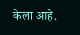केला आहे.